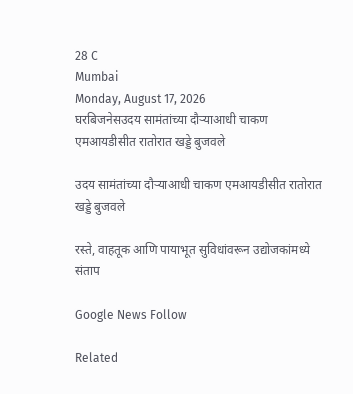28 C
Mumbai
Monday, August 17, 2026
घरबिजनेसउदय सामंतांच्या दौऱ्याआधी चाकण एमआयडीसीत रातोरात खड्डे बुजवले

उदय सामंतांच्या दौऱ्याआधी चाकण एमआयडीसीत रातोरात खड्डे बुजवले

रस्ते, वाहतूक आणि पायाभूत सुविधांवरून उद्योजकांमध्ये संताप

Google News Follow

Related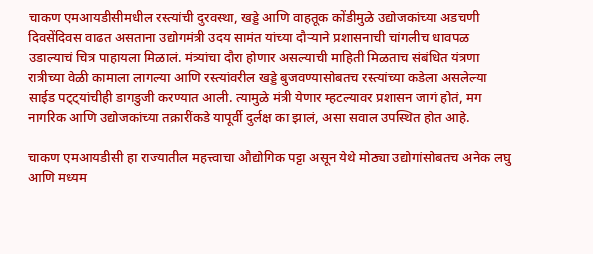चाकण एमआयडीसीमधील रस्त्यांची दुरवस्था, खड्डे आणि वाहतूक कोंडीमुळे उद्योजकांच्या अडचणी दिवसेंदिवस वाढत असताना उद्योगमंत्री उदय सामंत यांच्या दौऱ्याने प्रशासनाची चांगलीच धावपळ उडाल्याचं चित्र पाहायला मिळालं. मंत्र्यांचा दौरा होणार असल्याची माहिती मिळताच संबंधित यंत्रणा रात्रीच्या वेळी कामाला लागल्या आणि रस्त्यांवरील खड्डे बुजवण्यासोबतच रस्त्यांच्या कडेला असलेल्या साईड पट्ट्यांचीही डागडुजी करण्यात आली. त्यामुळे मंत्री येणार म्हटल्यावर प्रशासन जागं होतं, मग नागरिक आणि उद्योजकांच्या तक्रारींकडे यापूर्वी दुर्लक्ष का झालं, असा सवाल उपस्थित होत आहे.

चाकण एमआयडीसी हा राज्यातील महत्त्वाचा औद्योगिक पट्टा असून येथे मोठ्या उद्योगांसोबतच अनेक लघु आणि मध्यम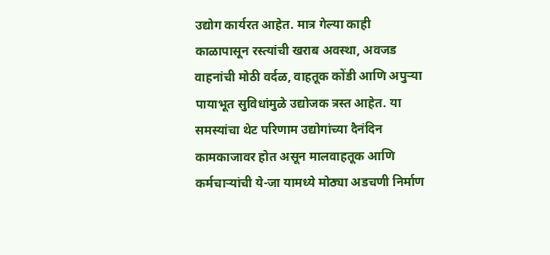उद्योग कार्यरत आहेत. मात्र गेल्या काही काळापासून रस्त्यांची खराब अवस्था, अवजड वाहनांची मोठी वर्दळ, वाहतूक कोंडी आणि अपुऱ्या पायाभूत सुविधांमुळे उद्योजक त्रस्त आहेत. या समस्यांचा थेट परिणाम उद्योगांच्या दैनंदिन कामकाजावर होत असून मालवाहतूक आणि कर्मचाऱ्यांची ये-जा यामध्ये मोठ्या अडचणी निर्माण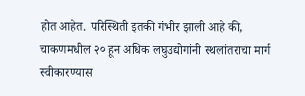होत आहेत. परिस्थिती इतकी गंभीर झाली आहे की, चाकणमधील २० हून अधिक लघुउद्योगांनी स्थलांतराचा मार्ग स्वीकारण्यास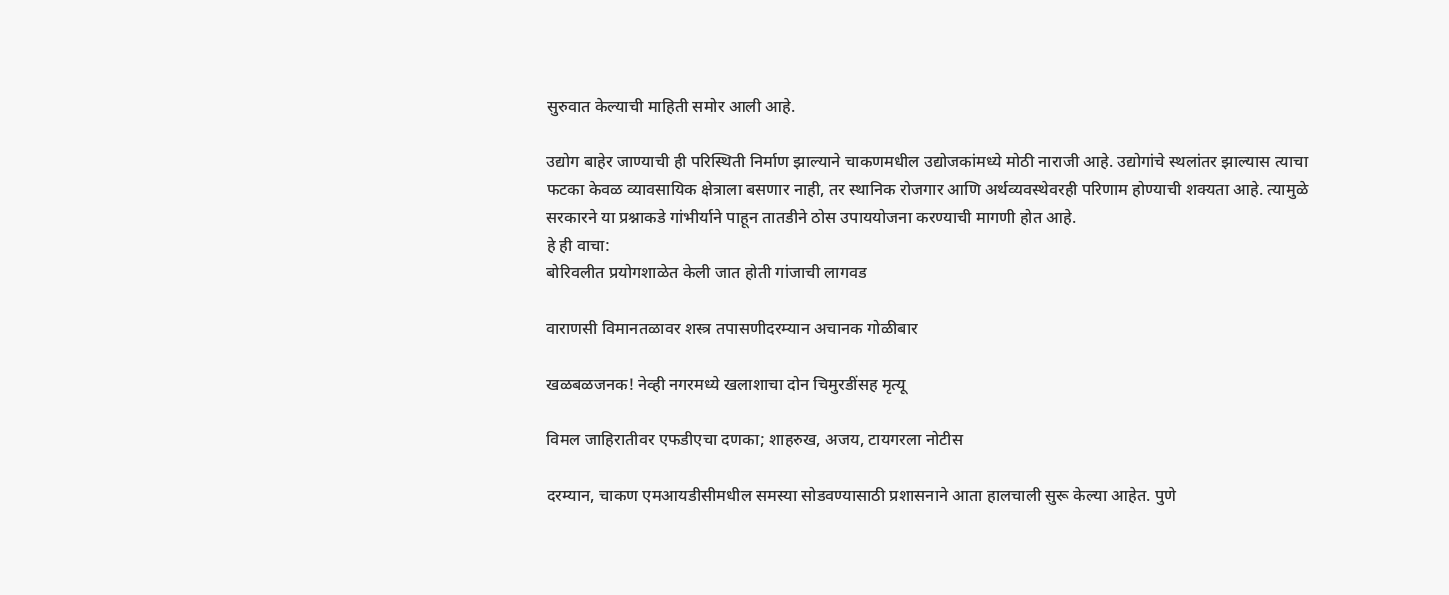सुरुवात केल्याची माहिती समोर आली आहे.

उद्योग बाहेर जाण्याची ही परिस्थिती निर्माण झाल्याने चाकणमधील उद्योजकांमध्ये मोठी नाराजी आहे. उद्योगांचे स्थलांतर झाल्यास त्याचा फटका केवळ व्यावसायिक क्षेत्राला बसणार नाही, तर स्थानिक रोजगार आणि अर्थव्यवस्थेवरही परिणाम होण्याची शक्यता आहे. त्यामुळे सरकारने या प्रश्नाकडे गांभीर्याने पाहून तातडीने ठोस उपाययोजना करण्याची मागणी होत आहे.
हे ही वाचा:
बोरिवलीत प्रयोगशाळेत केली जात होती गांजाची लागवड

वाराणसी विमानतळावर शस्त्र तपासणीदरम्यान अचानक गोळीबार

खळबळजनक! नेव्ही नगरमध्ये खलाशाचा दोन चिमुरडींसह मृत्यू

विमल जाहिरातीवर एफडीएचा दणका; शाहरुख, अजय, टायगरला नोटीस

दरम्यान, चाकण एमआयडीसीमधील समस्या सोडवण्यासाठी प्रशासनाने आता हालचाली सुरू केल्या आहेत. पुणे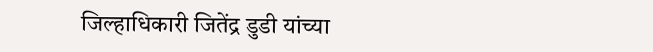जिल्हाधिकारी जितेंद्र डुडी यांच्या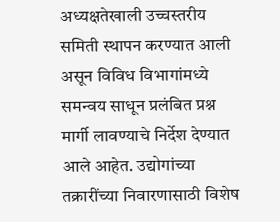अध्यक्षतेखाली उच्चस्तरीय समिती स्थापन करण्यात आली असून विविध विभागांमध्ये समन्वय साधून प्रलंबित प्रश्न मार्गी लावण्याचे निर्देश देण्यात आले आहेत. उद्योगांच्या तक्रारींच्या निवारणासाठी विशेष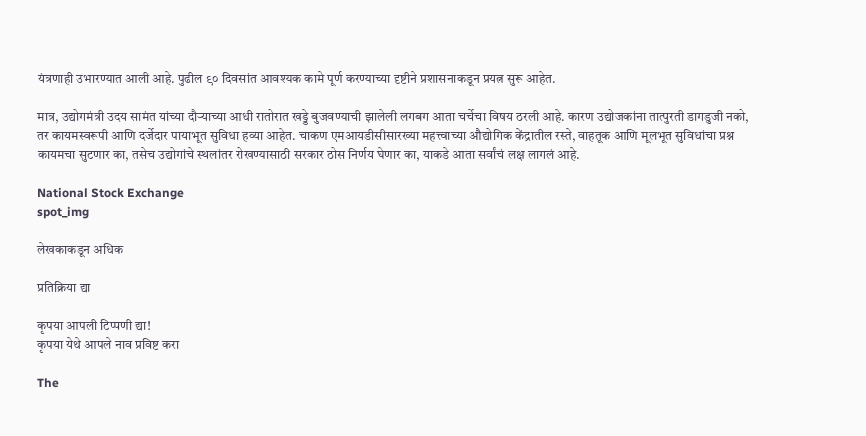यंत्रणाही उभारण्यात आली आहे. पुढील ९० दिवसांत आवश्यक कामे पूर्ण करण्याच्या दृष्टीने प्रशासनाकडून प्रयत्न सुरू आहेत.

मात्र, उद्योगमंत्री उदय सामंत यांच्या दौऱ्याच्या आधी रातोरात खड्डे बुजवण्याची झालेली लगबग आता चर्चेचा विषय ठरली आहे. कारण उद्योजकांना तात्पुरती डागडुजी नको, तर कायमस्वरूपी आणि दर्जेदार पायाभूत सुविधा हव्या आहेत. चाकण एमआयडीसीसारख्या महत्त्वाच्या औद्योगिक केंद्रातील रस्ते, वाहतूक आणि मूलभूत सुविधांचा प्रश्न कायमचा सुटणार का, तसेच उद्योगांचे स्थलांतर रोखण्यासाठी सरकार ठोस निर्णय घेणार का, याकडे आता सर्वांचं लक्ष लागलं आहे.

National Stock Exchange
spot_img

लेखकाकडून अधिक

प्रतिक्रिया द्या

कृपया आपली टिप्पणी द्या!
कृपया येथे आपले नाव प्रविष्ट करा

The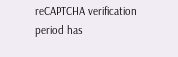reCAPTCHA verification period has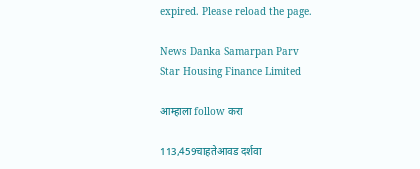expired. Please reload the page.

News Danka Samarpan Parv
Star Housing Finance Limited

आम्हाला follow करा

113,459चाहतेआवड दर्शवा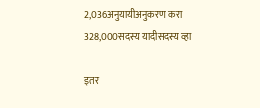2,036अनुयायीअनुकरण करा
328,000सदस्य यादीसदस्य व्हा

इतर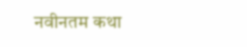नवीनतम कथा